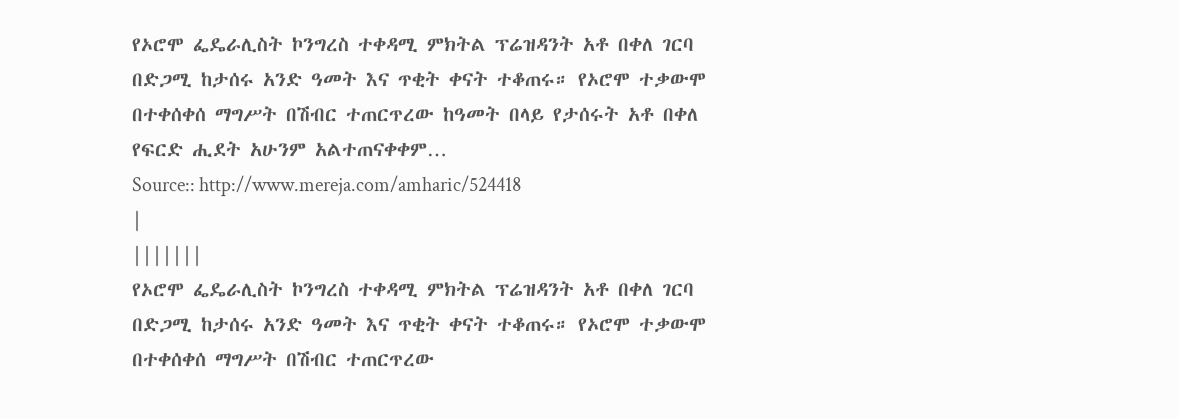የኦሮሞ ፌዴራሊስት ኮንግረስ ተቀዳሚ ምክትል ፕሬዝዳንት አቶ በቀለ ገርባ በድጋሚ ከታሰሩ አንድ ዓመት እና ጥቂት ቀናት ተቆጠሩ። የኦሮሞ ተቃውሞ በተቀሰቀሰ ማግሥት በሽብር ተጠርጥረው ከዓመት በላይ የታሰሩት አቶ በቀለ የፍርድ ሒደት አሁንም አልተጠናቀቀም…
Source:: http://www.mereja.com/amharic/524418
|
|||||||
የኦሮሞ ፌዴራሊስት ኮንግረስ ተቀዳሚ ምክትል ፕሬዝዳንት አቶ በቀለ ገርባ በድጋሚ ከታሰሩ አንድ ዓመት እና ጥቂት ቀናት ተቆጠሩ። የኦሮሞ ተቃውሞ በተቀሰቀሰ ማግሥት በሽብር ተጠርጥረው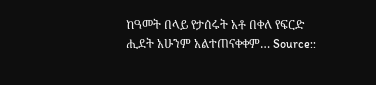ከዓመት በላይ የታሰሩት አቶ በቀለ የፍርድ ሒደት አሁንም አልተጠናቀቀም… Source::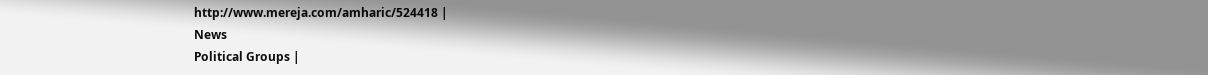http://www.mereja.com/amharic/524418 |
News
Political Groups |